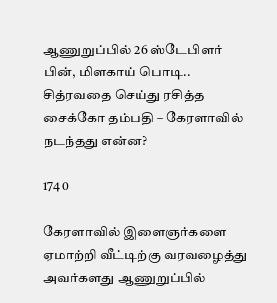ஆணுறுப்பில் 26 ஸ்டேபிளர் பின், மிளகாய் பொடி.. சித்ரவதை செய்து ரசித்த சைக்கோ தம்பதி – கேரளாவில் நடந்தது என்ன?

174 0

கேரளாவில் இளைஞர்களை ஏமாற்றி வீட்டிற்கு வரவழைத்து அவர்களது ஆணுறுப்பில்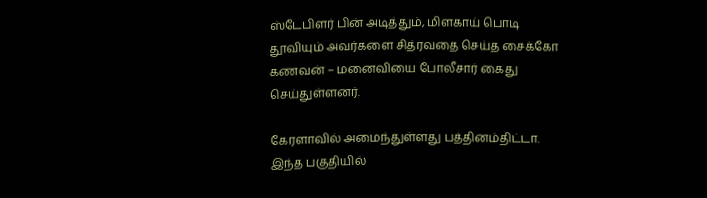ஸ்டேபிளர் பின் அடித்தும், மிளகாய் பொடி தூவியும் அவர்களை சித்ரவதை செய்த சைக்கோ கணவன் – மனைவியை போலீசார் கைது செய்துள்ளனர்.

கேரளாவில் அமைந்துள்ளது பத்தினம்திட்டா. இந்த பகுதியில்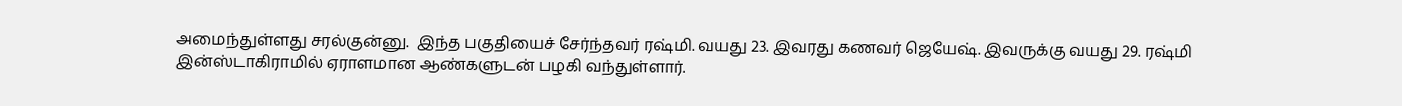அமைந்துள்ளது சரல்குன்னு.  இந்த பகுதியைச் சேர்ந்தவர் ரஷ்மி. வயது 23. இவரது கணவர் ஜெயேஷ். இவருக்கு வயது 29. ரஷ்மி இன்ஸ்டாகிராமில் ஏராளமான ஆண்களுடன் பழகி வந்துள்ளார்.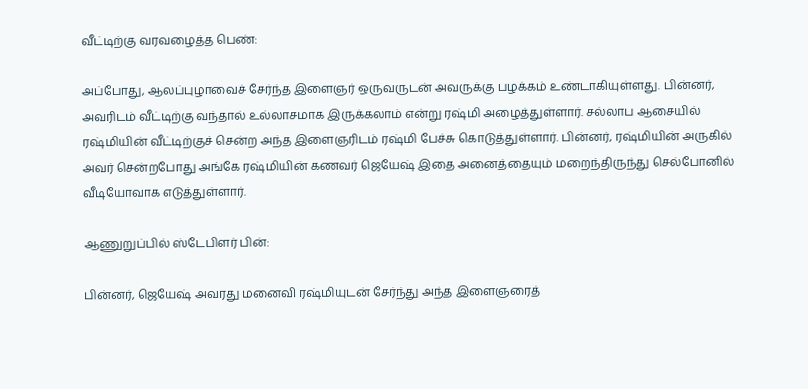வீட்டிற்கு வரவழைத்த பெண்:

அப்போது, ஆலப்புழாவைச் சேர்ந்த இளைஞர் ஒருவருடன் அவருக்கு பழக்கம் உண்டாகியுள்ளது. பின்னர், அவரிடம் வீட்டிற்கு வந்தால் உல்லாசமாக இருக்கலாம் என்று ரஷ்மி அழைத்துள்ளார். சல்லாப ஆசையில் ரஷ்மியின் வீட்டிற்குச் சென்ற அந்த இளைஞரிடம் ரஷ்மி பேச்சு கொடுத்துள்ளார். பின்னர், ரஷ்மியின் அருகில் அவர் சென்றபோது அங்கே ரஷ்மியின் கணவர் ஜெயேஷ் இதை அனைத்தையும் மறைந்திருந்து செல்போனில் வீடியோவாக எடுத்துள்ளார்.

ஆணுறுப்பில் ஸ்டேபிளர் பின்:

பின்னர், ஜெயேஷ் அவரது மனைவி ரஷ்மியுடன் சேர்ந்து அந்த இளைஞரைத்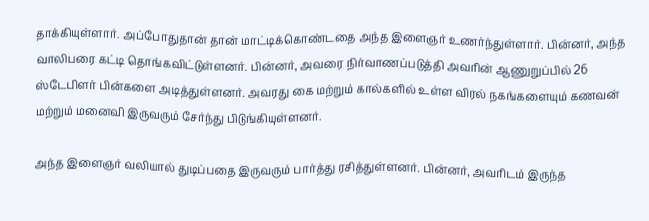தாக்கியுள்ளார். அப்போதுதான் தான் மாட்டிக்கொண்டதை அந்த இளைஞர் உணர்ந்துள்ளார். பின்னர், அந்த வாலிபரை கட்டி தொங்கவிட்டுள்ளனர். பின்னர், அவரை நிர்வாணப்படுத்தி அவரின் ஆணுறுப்பில் 26 ஸ்டேபிளர் பின்களை அடித்துள்ளனர். அவரது கை மற்றும் கால்களில் உள்ள விரல் நகங்களையும் கணவன் மற்றும் மனைவி இருவரும் சேர்ந்து பிடுங்கியுள்ளனர்.

அந்த இளைஞர் வலியால் துடிப்பதை இருவரும் பார்த்து ரசித்துள்ளனர். பின்னர், அவரிடம் இருந்த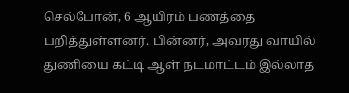செல்போன், 6 ஆயிரம் பணத்தை பறித்துள்ளனர். பின்னர், அவரது வாயில் துணியை கட்டி ஆள் நடமாட்டம் இல்லாத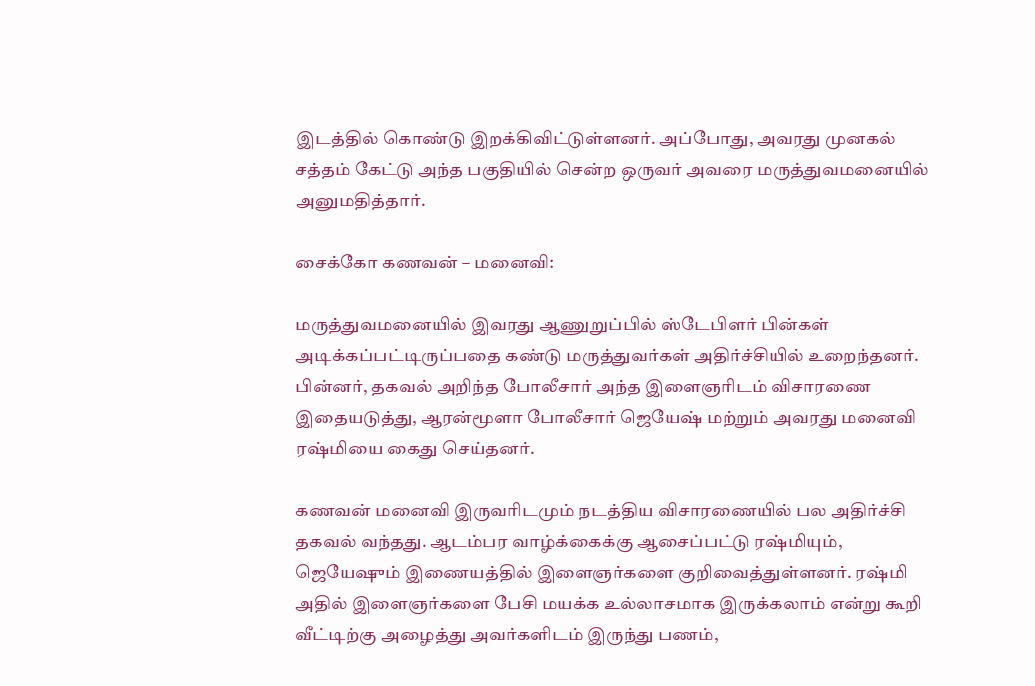இடத்தில் கொண்டு இறக்கிவிட்டுள்ளனர். அப்போது, அவரது முனகல் சத்தம் கேட்டு அந்த பகுதியில் சென்ற ஒருவர் அவரை மருத்துவமனையில் அனுமதித்தார்.

சைக்கோ கணவன் – மனைவி:

மருத்துவமனையில் இவரது ஆணுறுப்பில் ஸ்டேபிளர் பின்கள் அடிக்கப்பட்டிருப்பதை கண்டு மருத்துவர்கள் அதிர்ச்சியில் உறைந்தனர். பின்னர், தகவல் அறிந்த போலீசார் அந்த இளைஞரிடம் விசாரணை  இதையடுத்து, ஆரன்மூளா போலீசார் ஜெயேஷ் மற்றும் அவரது மனைவி ரஷ்மியை கைது செய்தனர்.

கணவன் மனைவி இருவரிடமும் நடத்திய விசாரணையில் பல அதிர்ச்சி தகவல் வந்தது. ஆடம்பர வாழ்க்கைக்கு ஆசைப்பட்டு ரஷ்மியும், ஜெயேஷும் இணையத்தில் இளைஞர்களை குறிவைத்துள்ளனர். ரஷ்மி அதில் இளைஞர்களை பேசி மயக்க உல்லாசமாக இருக்கலாம் என்று கூறி வீட்டிற்கு அழைத்து அவர்களிடம் இருந்து பணம்,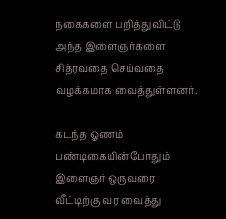நகைகளை பறித்துவிட்டு அந்த இளைஞர்களை சித்ரவதை செய்வதை வழக்கமாக வைத்துள்ளனர்.

கடந்த ஓணம் பண்டிகையின்போதும் இளைஞர் ஒருவரை வீட்டிற்கு வர வைத்து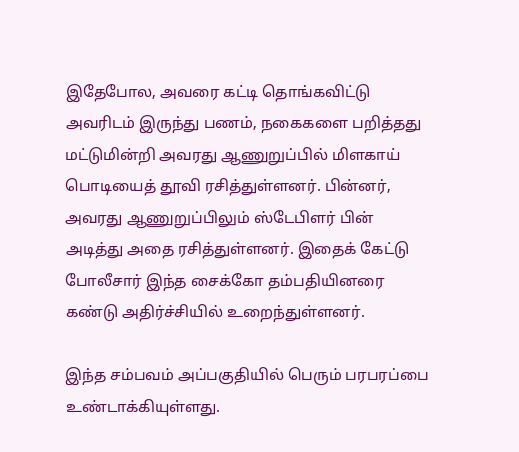இதேபோல, அவரை கட்டி தொங்கவிட்டு அவரிடம் இருந்து பணம், நகைகளை பறித்தது மட்டுமின்றி அவரது ஆணுறுப்பில் மிளகாய் பொடியைத் தூவி ரசித்துள்ளனர். பின்னர், அவரது ஆணுறுப்பிலும் ஸ்டேபிளர் பின் அடித்து அதை ரசித்துள்ளனர். இதைக் கேட்டு போலீசார் இந்த சைக்கோ தம்பதியினரை கண்டு அதிர்ச்சியில் உறைந்துள்ளனர்.

இந்த சம்பவம் அப்பகுதியில் பெரும் பரபரப்பை உண்டாக்கியுள்ளது.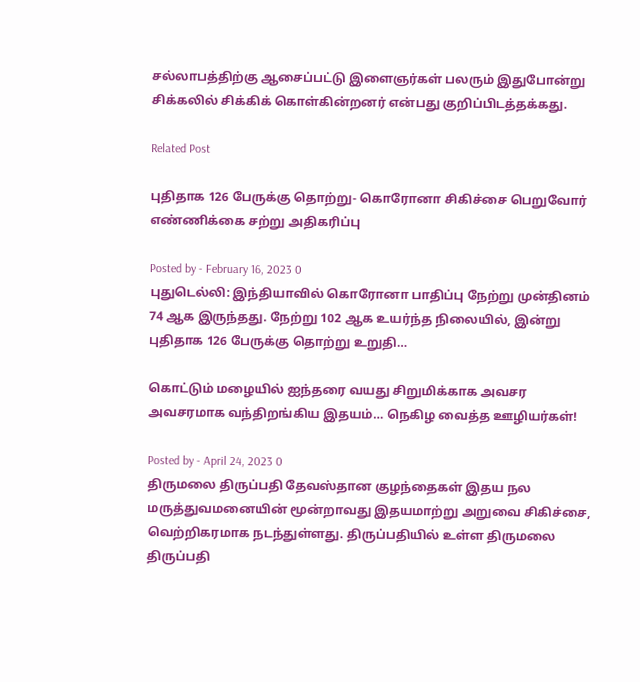சல்லாபத்திற்கு ஆசைப்பட்டு இளைஞர்கள் பலரும் இதுபோன்று சிக்கலில் சிக்கிக் கொள்கின்றனர் என்பது குறிப்பிடத்தக்கது.

Related Post

புதிதாக 126 பேருக்கு தொற்று- கொரோனா சிகிச்சை பெறுவோர் எண்ணிக்கை சற்று அதிகரிப்பு

Posted by - February 16, 2023 0
புதுடெல்லி: இந்தியாவில் கொரோனா பாதிப்பு நேற்று முன்தினம் 74 ஆக இருந்தது. நேற்று 102 ஆக உயர்ந்த நிலையில், இன்று புதிதாக 126 பேருக்கு தொற்று உறுதி…

கொட்டும் மழையில் ஐந்தரை வயது சிறுமிக்காக அவசர அவசரமாக வந்திறங்கிய இதயம்… நெகிழ வைத்த ஊழியர்கள்!

Posted by - April 24, 2023 0
திருமலை திருப்பதி தேவஸ்தான குழந்தைகள் இதய நல மருத்துவமனையின் மூன்றாவது இதயமாற்று அறுவை சிகிச்சை, வெற்றிகரமாக நடந்துள்ளது. திருப்பதியில் உள்ள திருமலை திருப்பதி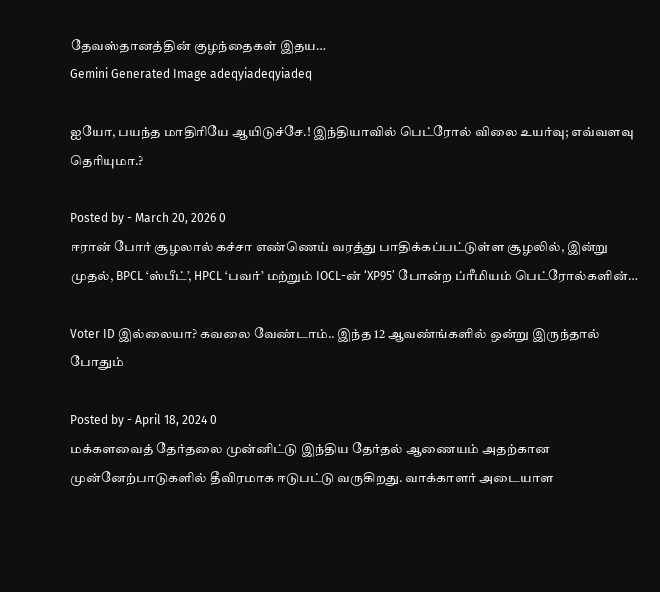தேவஸ்தானத்தின் குழந்தைகள் இதய…
Gemini Generated Image adeqyiadeqyiadeq

ஐயோ, பயந்த மாதிரியே ஆயிடுச்சே.! இந்தியாவில் பெட்ரோல் விலை உயர்வு; எவ்வளவு தெரியுமா.?

Posted by - March 20, 2026 0
ஈரான் போர் சூழலால் கச்சா எண்ணெய் வரத்து பாதிக்கப்பட்டுள்ள சூழலில், இன்று முதல், BPCL ‘ஸ்பீட்’, HPCL ‘பவர்’ மற்றும் IOCL-ன் ‘XP95’ போன்ற ப்ரீமியம் பெட்ரோல்களின்…

Voter ID இல்லையா? கவலை வேண்டாம்.. இந்த 12 ஆவண்ங்களில் ஒன்று இருந்தால் போதும்

Posted by - April 18, 2024 0
மக்களவைத் தேர்தலை முன்னிட்டு இந்திய தேர்தல் ஆணையம் அதற்கான முன்னேற்பாடுகளில் தீவிரமாக ஈடுபட்டு வருகிறது. வாக்காளர் அடையாள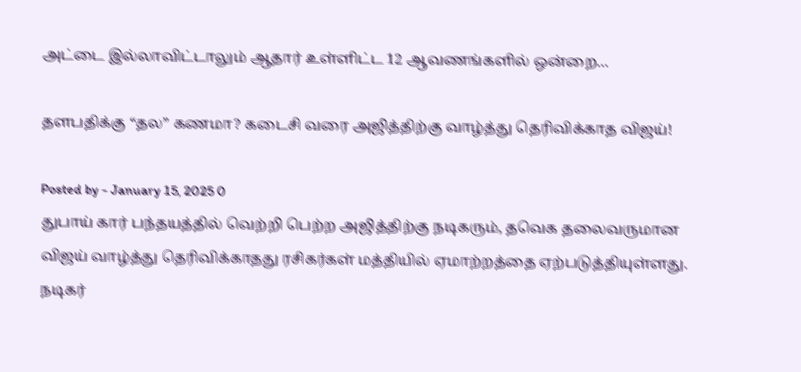அட்டை இல்லாவிட்டாலும் ஆதார் உள்ளிட்ட 12 ஆவணங்களில் ஒன்றை…

தளபதிக்கு “தல” கணமா? கடைசி வரை அஜித்திற்கு வாழ்த்து தெரிவிக்காத விஜய்!

Posted by - January 15, 2025 0
துபாய் கார் பந்தயத்தில் வெற்றி பெற்ற அஜித்திற்கு நடிகரும், தவெக தலைவருமான விஜய் வாழ்த்து தெரிவிக்காதது ரசிகர்கள் மத்தியில் ஏமாற்றத்தை ஏற்படுத்தியுள்ளது. நடிகர்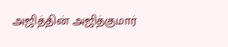அஜித்தின் அஜித்குமார்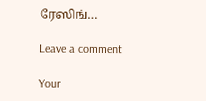ரேஸிங்…

Leave a comment

Your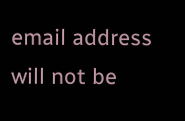email address will not be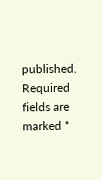published. Required fields are marked *